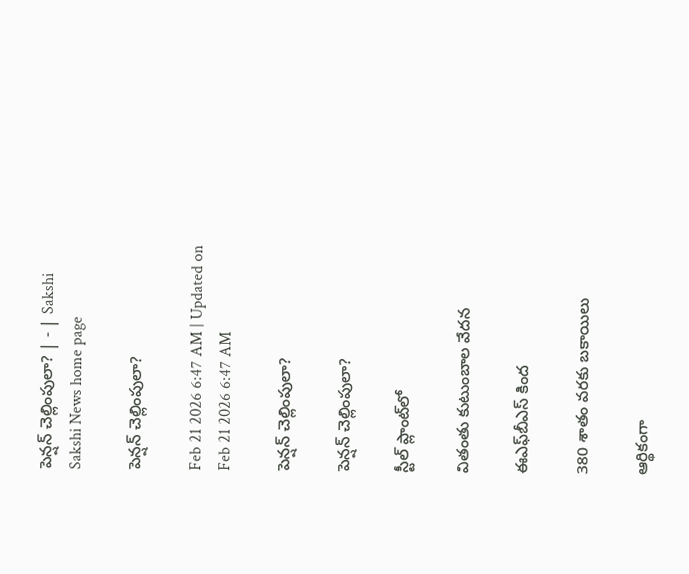పెన్షన్‌ చెల్లింపులా? | - | Sakshi
Sakshi News home page

పెన్షన్‌ చెల్లింపులా?

Feb 21 2026 6:47 AM | Updated on Feb 21 2026 6:47 AM

పెన్షన్‌ చెల్లింపులా?

పెన్షన్‌ చెల్లింపులా?

స్టీల్‌ ప్లాంట్‌లో

వితంతు కుటుంబాల వేదన

ఈఎఫ్‌బీఎస్‌ కింద

380 శాతం వరకు బకాయిలు

ఆర్థికంగా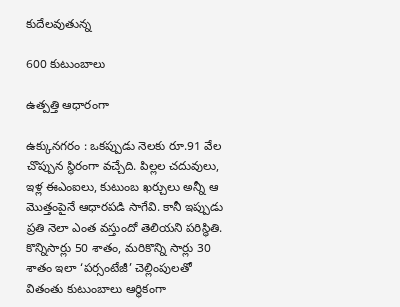కుదేలవుతున్న

600 కుటుంబాలు

ఉత్పత్తి ఆధారంగా

ఉక్కునగరం : ఒకప్పుడు నెలకు రూ.91 వేల చొప్పున స్థిరంగా వచ్చేది. పిల్లల చదువులు, ఇళ్ల ఈఎంఐలు, కుటుంబ ఖర్చులు అన్నీ ఆ మొత్తంపైనే ఆధారపడి సాగేవి. కానీ ఇప్పుడు ప్రతి నెలా ఎంత వస్తుందో తెలియని పరిస్థితి. కొన్నిసార్లు 50 శాతం, మరికొన్ని సార్లు 30 శాతం ఇలా ‘పర్సంటేజీ’ చెల్లింపులతో వితంతు కుటుంబాలు ఆర్థికంగా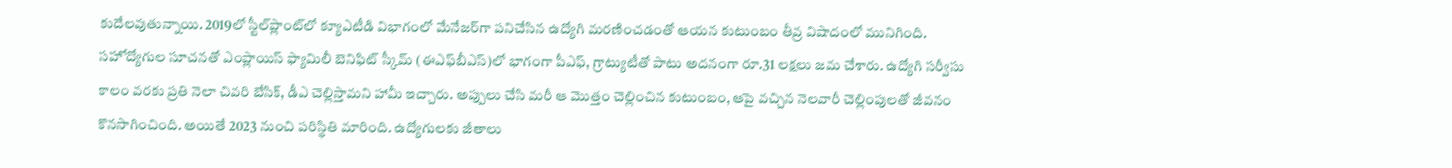కుదేలవుతున్నాయి. 2019లో స్టీల్‌ప్లాంట్‌లో క్యూఎటీడి విభాగంలో మేనేజర్‌గా పనిచేసిన ఉద్యోగి మరణించడంతో ఆయన కుటుంబం తీవ్ర విషాదంలో మునిగింది. సహోద్యోగుల సూచనతో ఎంప్లాయిస్‌ ఫ్యామిలీ బెనిఫిట్‌ స్కీమ్‌ (ఈఎఫ్‌బీఎస్‌)లో భాగంగా పీఎఫ్‌, గ్రాట్యుటీతో పాటు అదనంగా రూ.31 లక్షలు జమ చేశారు. ఉద్యోగి సర్వీసు కాలం వరకు ప్రతి నెలా చివరి బేసిక్‌, డీఎ చెల్లిస్తామని హామీ ఇచ్చారు. అప్పులు చేసి మరీ ఆ మొత్తం చెల్లించిన కుటుంబం, ఆపై వచ్చిన నెలవారీ చెల్లింపులతో జీవనం కొనసాగించింది. అయితే 2023 నుంచి పరిస్థితి మారింది. ఉద్యోగులకు జీతాలు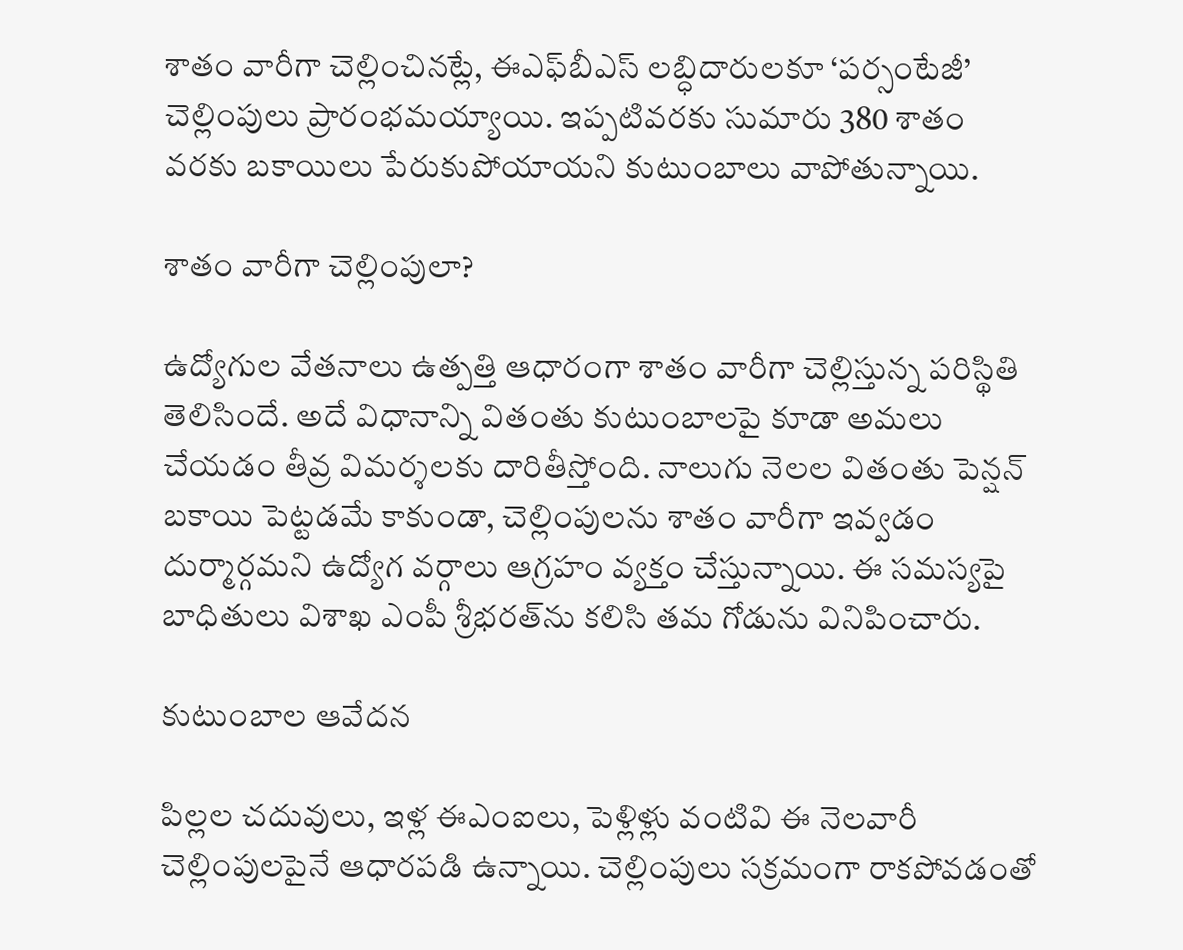శాతం వారీగా చెల్లించినట్లే, ఈఎఫ్‌బీఎస్‌ లబ్ధిదారులకూ ‘పర్సంటేజీ’ చెల్లింపులు ప్రారంభమయ్యాయి. ఇప్పటివరకు సుమారు 380 శాతం వరకు బకాయిలు పేరుకుపోయాయని కుటుంబాలు వాపోతున్నాయి.

శాతం వారీగా చెల్లింపులా?

ఉద్యోగుల వేతనాలు ఉత్పత్తి ఆధారంగా శాతం వారీగా చెల్లిస్తున్న పరిస్థితి తెలిసిందే. అదే విధానాన్ని వితంతు కుటుంబాలపై కూడా అమలు చేయడం తీవ్ర విమర్శలకు దారితీస్తోంది. నాలుగు నెలల వితంతు పెన్షన్‌ బకాయి పెట్టడమే కాకుండా, చెల్లింపులను శాతం వారీగా ఇవ్వడం దుర్మార్గమని ఉద్యోగ వర్గాలు ఆగ్రహం వ్యక్తం చేస్తున్నాయి. ఈ సమస్యపై బాధితులు విశాఖ ఎంపీ శ్రీభరత్‌ను కలిసి తమ గోడును వినిపించారు.

కుటుంబాల ఆవేదన

పిల్లల చదువులు, ఇళ్ల ఈఎంఐలు, పెళ్లిళ్లు వంటివి ఈ నెలవారీ చెల్లింపులపైనే ఆధారపడి ఉన్నాయి. చెల్లింపులు సక్రమంగా రాకపోవడంతో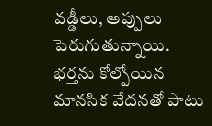వడ్డీలు, అప్పులు పెరుగుతున్నాయి. భర్తను కోల్పోయిన మానసిక వేదనతో పాటు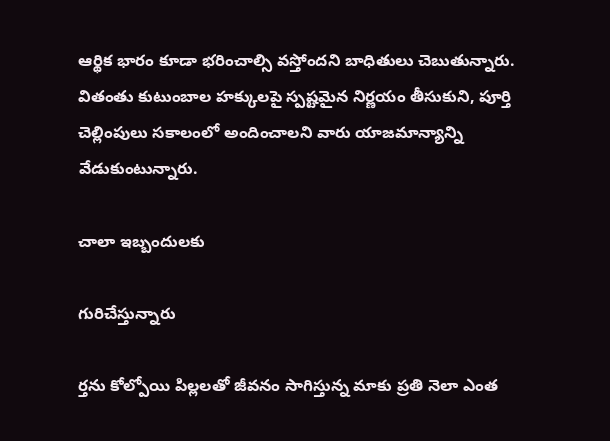ఆర్థిక భారం కూడా భరించాల్సి వస్తోందని బాధితులు చెబుతున్నారు. వితంతు కుటుంబాల హక్కులపై స్పష్టమైన నిర్ణయం తీసుకుని, పూర్తి చెల్లింపులు సకాలంలో అందించాలని వారు యాజమాన్యాన్ని వేడుకుంటున్నారు.

చాలా ఇబ్బందులకు

గురిచేస్తున్నారు

ర్తను కోల్పోయి పిల్లలతో జీవనం సాగిస్తున్న మాకు ప్రతి నెలా ఎంత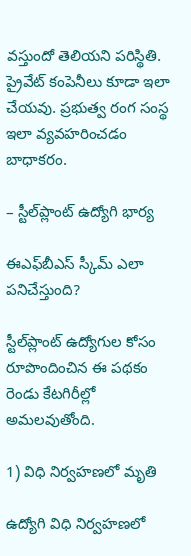వస్తుందో తెలియని పరిస్థితి. ప్రైవేట్‌ కంపెనీలు కూడా ఇలా చేయవు. ప్రభుత్వ రంగ సంస్థ ఇలా వ్యవహరించడం బాధాకరం.

– స్టీల్‌ప్లాంట్‌ ఉద్యోగి భార్య

ఈఎఫ్‌బీఎస్‌ స్కీమ్‌ ఎలా పనిచేస్తుంది?

స్టీల్‌ప్లాంట్‌ ఉద్యోగుల కోసం రూపొందించిన ఈ పథకం రెండు కేటగిరీల్లో అమలవుతోంది.

1) విధి నిర్వహణలో మృతి

ఉద్యోగి విధి నిర్వహణలో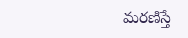మరణిస్తే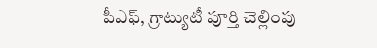పీఎఫ్‌, గ్రాట్యుటీ పూర్తి చెల్లింపు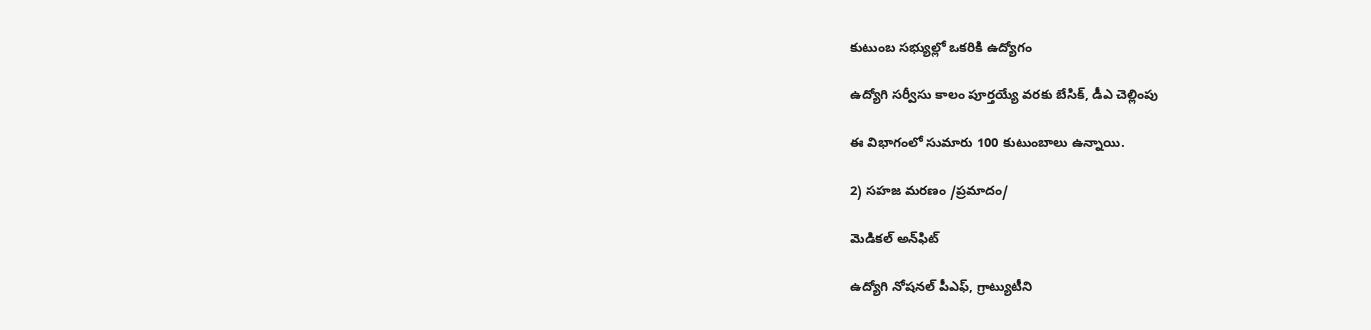కుటుంబ సభ్యుల్లో ఒకరికి ఉద్యోగం

ఉద్యోగి సర్వీసు కాలం పూర్తయ్యే వరకు బేసిక్‌, డీఎ చెల్లింపు

ఈ విభాగంలో సుమారు 100 కుటుంబాలు ఉన్నాయి.

2) సహజ మరణం /ప్రమాదం/

మెడికల్‌ అన్‌ఫిట్‌

ఉద్యోగి నోషనల్‌ పీఎఫ్‌, గ్రాట్యుటీని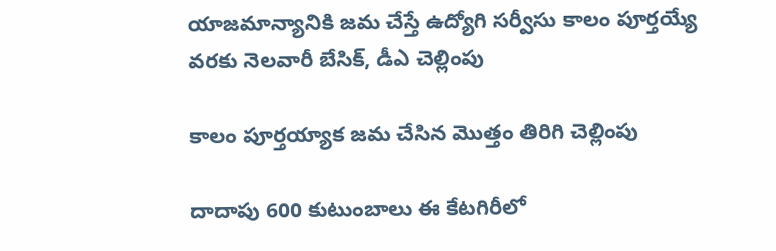యాజమాన్యానికి జమ చేస్తే ఉద్యోగి సర్వీసు కాలం పూర్తయ్యే వరకు నెలవారీ బేసిక్‌, డీఎ చెల్లింపు

కాలం పూర్తయ్యాక జమ చేసిన మొత్తం తిరిగి చెల్లింపు

దాదాపు 600 కుటుంబాలు ఈ కేటగిరీలో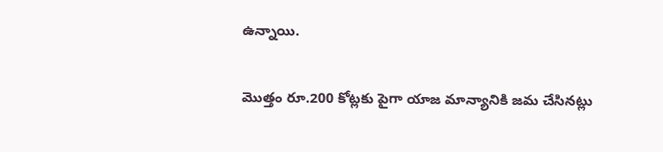ఉన్నాయి.

మొత్తం రూ.200 కోట్లకు పైగా యాజ మాన్యానికి జమ చేసినట్లు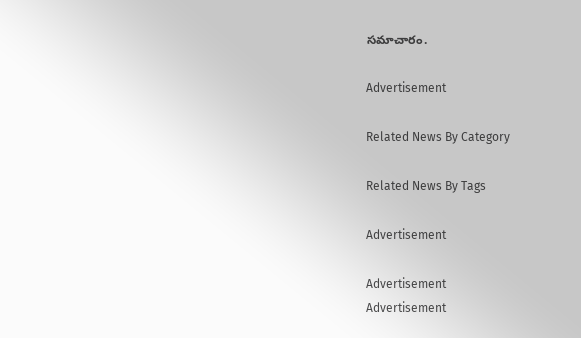సమాచారం.

Advertisement

Related News By Category

Related News By Tags

Advertisement

Advertisement
Advertisement